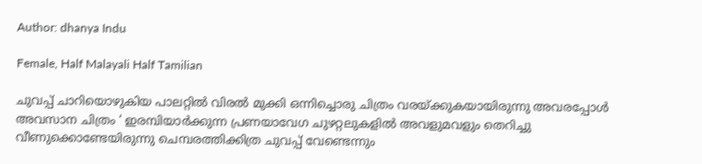Author: dhanya Indu

Female, Half Malayali Half Tamilian

ചുവപ്പ് ചാറിയൊഴുകിയ പാലറ്റിൽ വിരൽ മുക്കി ഒന്നിച്ചൊരു ചിത്രം വരയ്ക്കുകയായിരുന്നു അവരപ്പോൾ അവസാന ചിത്രം ‘ ഇരമ്പിയാർക്കുന്ന പ്രണയാവേഗ ചുഴറ്റലുകളിൽ അവളുമവളും തെറിച്ചു വീണുക്കൊണ്ടേയിരുന്നു ചെമ്പരത്തിക്കിത്ര ചുവപ്പ് വേണ്ടെന്നും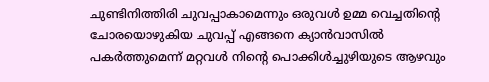ചുണ്ടിനിത്തിരി ചുവപ്പാകാമെന്നും ഒരുവൾ ഉമ്മ വെച്ചതിൻ്റെ ചോരയൊഴുകിയ ചുവപ്പ് എങ്ങനെ ക്യാൻവാസിൽ പകർത്തുമെന്ന് മറ്റവൾ നിൻ്റെ പൊക്കിൾച്ചുഴിയുടെ ആഴവും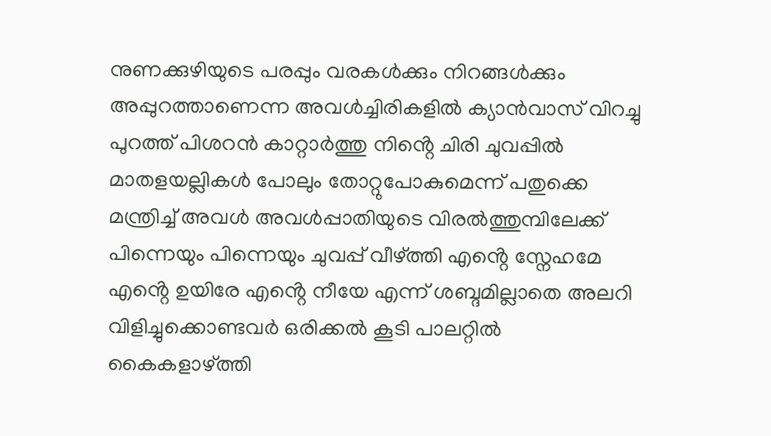നുണക്കുഴിയുടെ പരപ്പും വരകൾക്കും നിറങ്ങൾക്കും അപ്പുറത്താണെന്ന അവൾച്ചിരികളിൽ ക്യാൻവാസ് വിറച്ചു പുറത്ത് പിശറൻ കാറ്റാർത്തു നിൻ്റെ ചിരി ചുവപ്പിൽ മാതളയല്ലികൾ പോലും തോറ്റുപോകുമെന്ന് പതുക്കെ മന്ത്രിച്ച് അവൾ അവൾപ്പാതിയുടെ വിരൽത്തുമ്പിലേക്ക് പിന്നെയും പിന്നെയും ചുവപ്പ് വീഴ്ത്തി എൻ്റെ സ്നേഹമേ എൻ്റെ ഉയിരേ എൻ്റെ നീയേ എന്ന് ശബ്ദമില്ലാതെ അലറി വിളിച്ചുക്കൊണ്ടവർ ഒരിക്കൽ കൂടി പാലറ്റിൽ കൈകളാഴ്ത്തി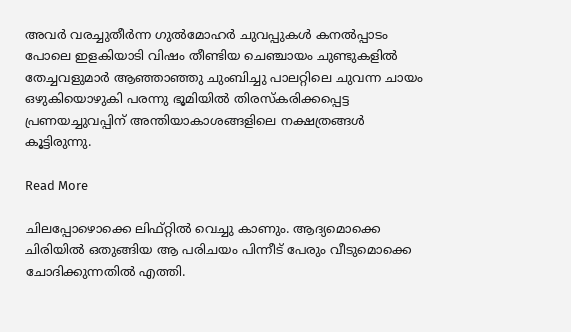അവർ വരച്ചുതീർന്ന ഗുൽമോഹർ ചുവപ്പുകൾ കനൽപ്പാടം പോലെ ഇളകിയാടി വിഷം തീണ്ടിയ ചെഞ്ചായം ചുണ്ടുകളിൽ തേച്ചവളുമാർ ആഞ്ഞാഞ്ഞു ചുംബിച്ചു പാലറ്റിലെ ചുവന്ന ചായം ഒഴുകിയൊഴുകി പരന്നു ഭൂമിയിൽ തിരസ്കരിക്കപ്പെട്ട പ്രണയച്ചുവപ്പിന് അന്തിയാകാശങ്ങളിലെ നക്ഷത്രങ്ങൾ കൂട്ടിരുന്നു.

Read More

ചിലപ്പോഴൊക്കെ ലിഫ്റ്റില്‍ വെച്ചു കാണും. ആദ്യമൊക്കെ ചിരിയില്‍ ഒതുങ്ങിയ ആ പരിചയം പിന്നീട് പേരും വീടുമൊക്കെ ചോദിക്കുന്നതില്‍ എത്തി.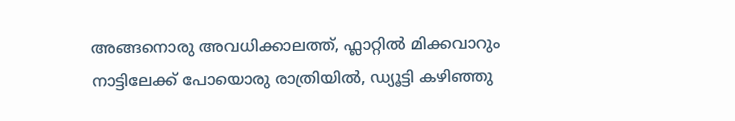അങ്ങനൊരു അവധിക്കാലത്ത്, ഫ്ലാറ്റില്‍ മിക്കവാറും നാട്ടിലേക്ക് പോയൊരു രാത്രിയില്‍, ഡ്യൂട്ടി കഴിഞ്ഞു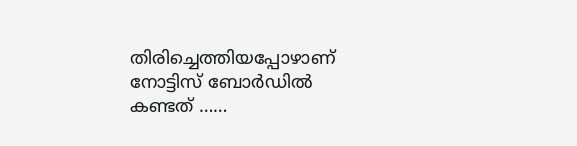തിരിച്ചെത്തിയപ്പോഴാണ് നോട്ടിസ് ബോര്‍ഡില്‍ കണ്ടത് ……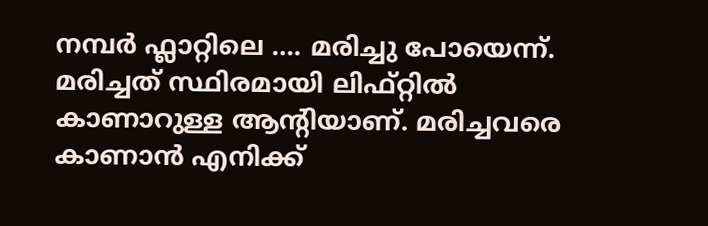നമ്പര്‍ ഫ്ലാറ്റിലെ …. മരിച്ചു പോയെന്ന്. മരിച്ചത് സ്ഥിരമായി ലിഫ്റ്റില്‍ കാണാറുള്ള ആന്‍റിയാണ്. മരിച്ചവരെ കാണാൻ എനിക്ക്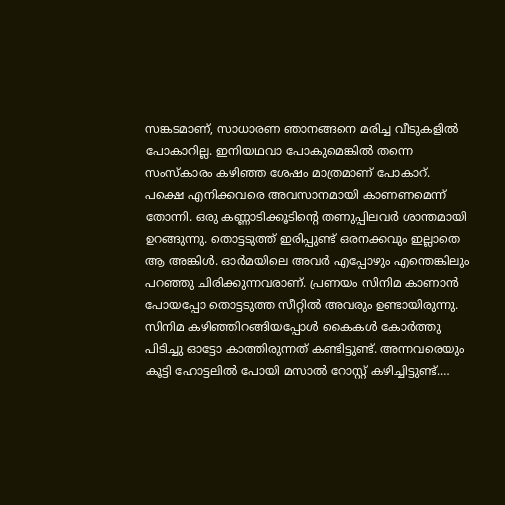സങ്കടമാണ്, സാധാരണ ഞാനങ്ങനെ മരിച്ച വീടുകളിൽ പോകാറില്ല. ഇനിയഥവാ പോകുമെങ്കിൽ തന്നെ സംസ്കാരം കഴിഞ്ഞ ശേഷം മാത്രമാണ് പോകാറ്. പക്ഷെ എനിക്കവരെ അവസാനമായി കാണണമെന്ന് തോന്നി. ഒരു കണ്ണാടിക്കൂടിൻ്റെ തണുപ്പിലവർ ശാന്തമായി ഉറങ്ങുന്നു. തൊട്ടടുത്ത് ഇരിപ്പുണ്ട് ഒരനക്കവും ഇല്ലാതെ ആ അങ്കിള്‍. ഓര്‍മയിലെ അവര്‍ എപ്പോഴും എന്തെങ്കിലും പറഞ്ഞു ചിരിക്കുന്നവരാണ്. പ്രണയം സിനിമ കാണാന്‍ പോയപ്പോ തൊട്ടടുത്ത സീറ്റില്‍ അവരും ഉണ്ടായിരുന്നു. സിനിമ കഴിഞ്ഞിറങ്ങിയപ്പോള്‍ കൈകള്‍ കോര്‍ത്തു പിടിച്ചു ഓട്ടോ കാത്തിരുന്നത് കണ്ടിട്ടുണ്ട്. അന്നവരെയും കൂട്ടി ഹോട്ടലില്‍ പോയി മസാൽ റോസ്റ്റ് കഴിച്ചിട്ടുണ്ട്.…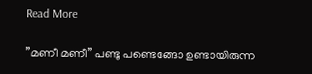Read More

”മണീ മണീ” പണ്ടു പണ്ടെങ്ങോ ഉണ്ടായിരുന്ന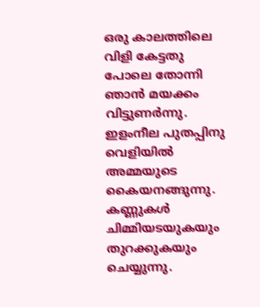ഒരു കാലത്തിലെ വിളി കേട്ടതു പോലെ തോന്നി ഞാൻ മയക്കം വിട്ടുണർന്നു. ഇളംനീല പുതപ്പിനു വെളിയിൽ അമ്മയുടെ കൈയനങ്ങുന്നു. കണ്ണുകൾ ചിമ്മിയടയുകയും തുറക്കുകയും ചെയ്യുന്നു.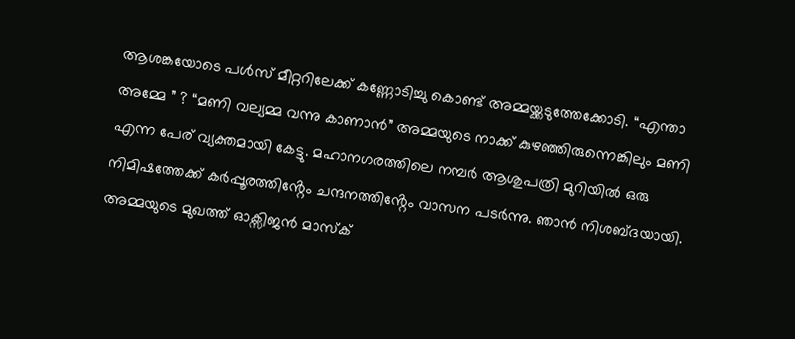ആശങ്കയോടെ പൾസ് മീറ്ററിലേക്ക് കണ്ണോടിച്ചു കൊണ്ട് അമ്മയ്ക്കടുത്തേക്കോടി. “എന്താ അമ്മേ ” ? “മണി വല്യമ്മ വന്നു കാണാൻ” അമ്മയുടെ നാക്ക് കുഴഞ്ഞിരുന്നെങ്കിലും മണി എന്ന പേര് വ്യക്തമായി കേട്ടു. മഹാനഗരത്തിലെ നമ്പർ ആശുപത്രി മുറിയിൽ ഒരു നിമിഷത്തേക്ക് കർപ്പൂരത്തിൻ്റേം ചന്ദനത്തിൻ്റേം വാസന പടർന്നു. ഞാൻ നിശബ്ദയായി. അമ്മയുടെ മുഖത്ത് ഓക്സിജൻ മാസ്ക്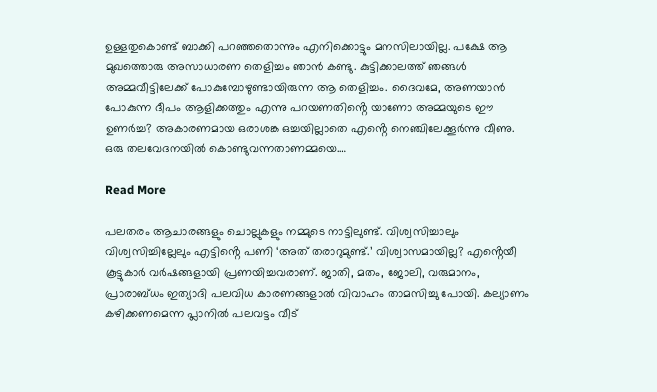ഉള്ളതുകൊണ്ട് ബാക്കി പറഞ്ഞതൊന്നും എനിക്കൊട്ടും മനസിലായില്ല. പക്ഷേ ആ മുഖത്തൊരു അസാധാരണ തെളിച്ചം ഞാൻ കണ്ടു. കുട്ടിക്കാലത്ത് ഞങ്ങൾ അമ്മവീട്ടിലേക്ക് പോകുമ്പോഴുണ്ടായിരുന്ന ആ തെളിച്ചം. ദൈവമേ, അണയാൻ പോകുന്ന ദീപം ആളിക്കത്തും എന്നു പറയണതിൻ്റെ യാണോ അമ്മയുടെ ഈ ഉണർച്ച? അകാരണമായ ഒരാശങ്ക ഒച്ചയില്ലാതെ എൻ്റെ നെഞ്ചിലേക്കൂർന്നു വീണു. ഒരു തലവേദനയിൽ കൊണ്ടുവന്നതാണമ്മയെ.…

Read More

പലതരം ആചാരങ്ങളും ചൊല്ലുകളും നമ്മുടെ നാട്ടിലുണ്ട്. വിശ്വസിച്ചാലും വിശ്വസിച്ചില്ലേലും എട്ടിൻ്റെ പണി ‘അത് തരാറുമുണ്ട്.’ വിശ്വാസമായില്ല? എൻ്റെയീ കൂട്ടുകാർ വർഷങ്ങളായി പ്രണയിച്ചവരാണ്. ജാതി, മതം, ജോലി, വരുമാനം, പ്രാരാബ്ധം ഇത്യാദി പലവിധ കാരണങ്ങളാൽ വിവാഹം താമസിച്ചു പോയി. കല്യാണം കഴിക്കണമെന്ന പ്ലാനിൽ പലവട്ടം വീട്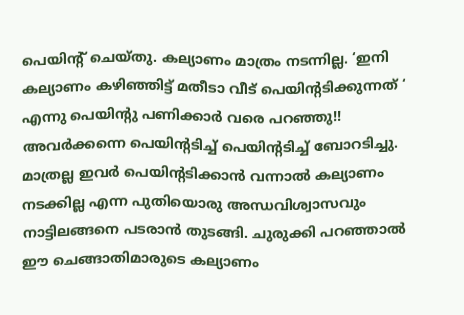പെയിൻ്റ് ചെയ്തു. കല്യാണം മാത്രം നടന്നില്ല. ‘ഇനി കല്യാണം കഴിഞ്ഞിട്ട് മതീടാ വീട് പെയിൻ്റടിക്കുന്നത് ‘ എന്നു പെയിൻ്റു പണിക്കാർ വരെ പറഞ്ഞു!! അവർക്കന്നെ പെയിൻ്റടിച്ച് പെയിൻ്റടിച്ച് ബോറടിച്ചു. മാത്രല്ല ഇവർ പെയിൻ്റടിക്കാൻ വന്നാൽ കല്യാണം നടക്കില്ല എന്ന പുതിയൊരു അന്ധവിശ്വാസവും നാട്ടിലങ്ങനെ പടരാൻ തുടങ്ങി. ചുരുക്കി പറഞ്ഞാൽ ഈ ചെങ്ങാതിമാരുടെ കല്യാണം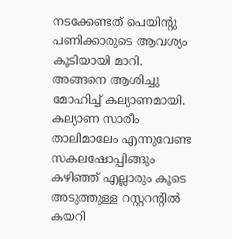നടക്കേണ്ടത് പെയിൻ്റു പണിക്കാരുടെ ആവശ്യം കൂടിയായി മാറി. അങ്ങനെ ആശിച്ചു മോഹിച്ച് കല്യാണമായി. കല്യാണ സാരീം താലിമാലേം എന്നുവേണ്ട സകലഷോപ്പിങ്ങും കഴിഞ്ഞ് എല്ലാരും കൂടെ അടുത്തുള്ള റസ്റ്ററൻ്റിൽ കയറി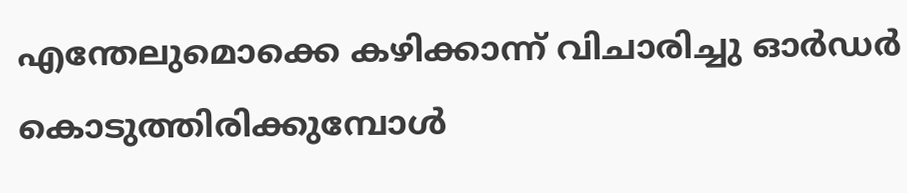എന്തേലുമൊക്കെ കഴിക്കാന്ന് വിചാരിച്ചു ഓർഡർ കൊടുത്തിരിക്കുമ്പോൾ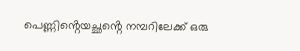പെണ്ണിൻ്റെയച്ഛൻ്റെ നമ്പറിലേക്ക് ഒരു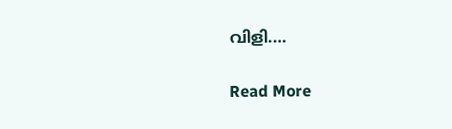വിളി.…

Read More